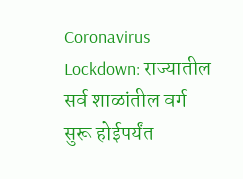Coronavirus Lockdown: राज्यातील सर्व शाळांतील वर्ग सुरू होईपर्यंत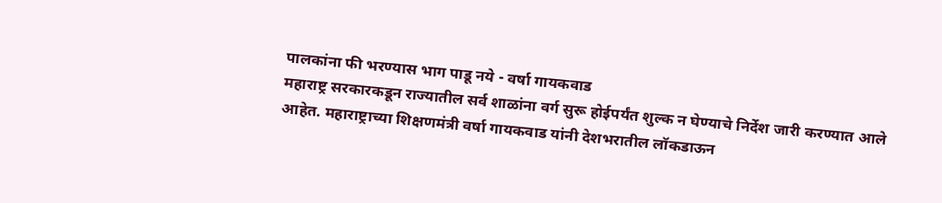पालकांना फी भरण्यास भाग पाडू नये - वर्षा गायकवाड
महाराष्ट्र सरकारकडून राज्यातील सर्व शाळांना वर्ग सुरू होईपर्यंत शुल्क न घेण्याचे निर्देश जारी करण्यात आले आहेत. महाराष्ट्राच्या शिक्षणमंत्री वर्षा गायकवाड यांनी देशभरातील लॉकडाऊन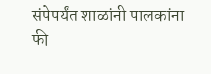संपेपर्यंत शाळांनी पालकांना फी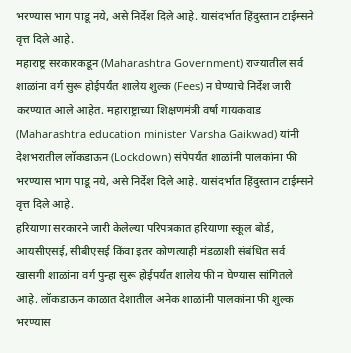भरण्यास भाग पाडू नये, असे निर्देश दिले आहे. यासंदर्भात हिंदुस्तान टाईम्सने वृत्त दिले आहे.
महाराष्ट्र सरकारकडून (Maharashtra Government) राज्यातील सर्व शाळांना वर्ग सुरू होईपर्यंत शालेय शुल्क (Fees) न घेण्याचे निर्देश जारी करण्यात आले आहेत. महाराष्ट्राच्या शिक्षणमंत्री वर्षा गायकवाड (Maharashtra education minister Varsha Gaikwad) यांनी देशभरातील लॉकडाऊन (Lockdown) संपेपर्यंत शाळांनी पालकांना फी भरण्यास भाग पाडू नये, असे निर्देश दिले आहे. यासंदर्भात हिंदुस्तान टाईम्सने वृत्त दिले आहे.
हरियाणा सरकारने जारी केलेल्या परिपत्रकात हरियाणा स्कूल बोर्ड, आयसीएसई, सीबीएसई किंवा इतर कोणत्याही मंडळाशी संबंधित सर्व खासगी शाळांना वर्ग पुन्हा सुरू होईपर्यंत शालेय फी न घेण्यास सांगितले आहे. लॉकडाऊन काळात देशातील अनेक शाळांनी पालकांना फी शुल्क भरण्यास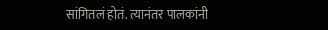सांगितलं होतं. त्यानंतर पालकांनी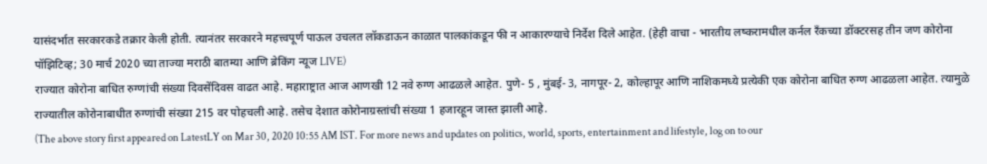यासंदर्भात सरकारकडे तक्रार केली होती. त्यानंतर सरकारने महत्त्वपूर्ण पाऊल उचलत लॉकडाऊन काळात पालकांकडून फी न आकारण्याचे निर्देश दिले आहेत. (हेही वाचा - भारतीय लष्करामधील कर्नल रँकच्या डॉक्टरसह तीन जण कोरोना पॉझिटिव्ह; 30 मार्च 2020 च्या ताज्या मराठी बातम्या आणि ब्रेकिंग न्यूज LIVE)
राज्यात कोरोना बाधित रुग्णांची संख्या दिवसेंदिवस वाढत आहे. महाराष्ट्रात आज आणखी 12 नवे रुग्ण आढळले आहेत. पुणे- 5 , मुंबई- 3, नागपूर- 2, कोल्हापूर आणि नाशिकमध्ये प्रत्येकी एक कोरोना बाधित रुग्ण आढळला आहेत. त्यामुळे राज्यातील कोरोनाबाधीत रुग्णांची संख्या 215 वर पोहचली आहे. तसेच देशात कोरोनाग्रस्तांची संख्या 1 हजारहून जास्त झाली आहे.
(The above story first appeared on LatestLY on Mar 30, 2020 10:55 AM IST. For more news and updates on politics, world, sports, entertainment and lifestyle, log on to our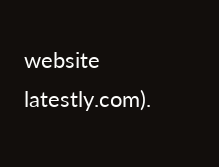website latestly.com).